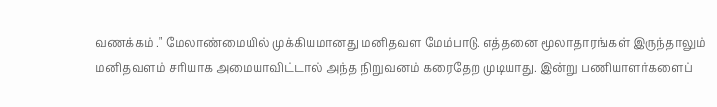வணக்கம் ." மேலாண்மையில் முக்கியமானது மனிதவள மேம்பாடு. எத்தனை மூலாதாரங்கள் இருந்தாலும் மனிதவளம் சரியாக அமையாவிட்டால் அந்த நிறுவனம் கரைதேற முடியாது. இன்று பணியாளர்களைப்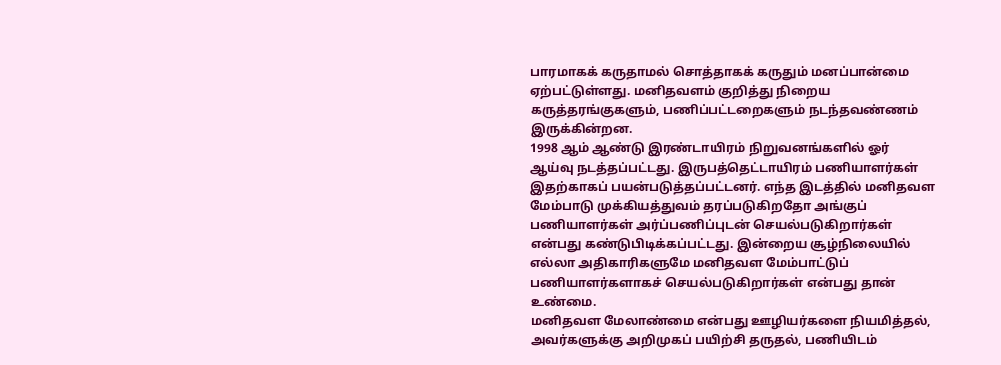பாரமாகக் கருதாமல் சொத்தாகக் கருதும் மனப்பான்மை ஏற்பட்டுள்ளது. மனிதவளம் குறித்து நிறைய கருத்தரங்குகளும், பணிப்பட்டறைகளும் நடந்தவண்ணம் இருக்கின்றன.
1998 ஆம் ஆண்டு இரண்டாயிரம் நிறுவனங்களில் ஓர் ஆய்வு நடத்தப்பட்டது. இருபத்தெட்டாயிரம் பணியாளர்கள் இதற்காகப் பயன்படுத்தப்பட்டனர். எந்த இடத்தில் மனிதவள மேம்பாடு முக்கியத்துவம் தரப்படுகிறதோ அங்குப் பணியாளர்கள் அர்ப்பணிப்புடன் செயல்படுகிறார்கள் என்பது கண்டுபிடிக்கப்பட்டது. இன்றைய சூழ்நிலையில் எல்லா அதிகாரிகளுமே மனிதவள மேம்பாட்டுப் பணியாளர்களாகச் செயல்படுகிறார்கள் என்பது தான் உண்மை.
மனிதவள மேலாண்மை என்பது ஊழியர்களை நியமித்தல், அவர்களுக்கு அறிமுகப் பயிற்சி தருதல், பணியிடம்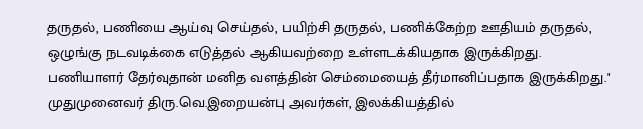தருதல், பணியை ஆய்வு செய்தல், பயிற்சி தருதல், பணிக்கேற்ற ஊதியம் தருதல், ஒழுங்கு நடவடிக்கை எடுத்தல் ஆகியவற்றை உள்ளடக்கியதாக இருக்கிறது.
பணியாளர் தேர்வுதான் மனித வளத்தின் செம்மையைத் தீர்மானிப்பதாக இருக்கிறது."
முதுமுனைவர் திரு.வெ.இறையன்பு அவர்கள், இலக்கியத்தில்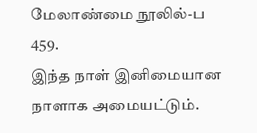மேலாண்மை நூலில்-ப 459.
இந்த நாள் இனிமையான நாளாக அமையட்டும்.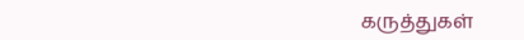கருத்துகள்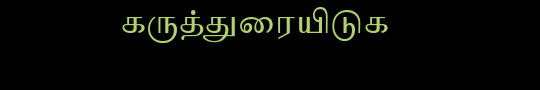கருத்துரையிடுக